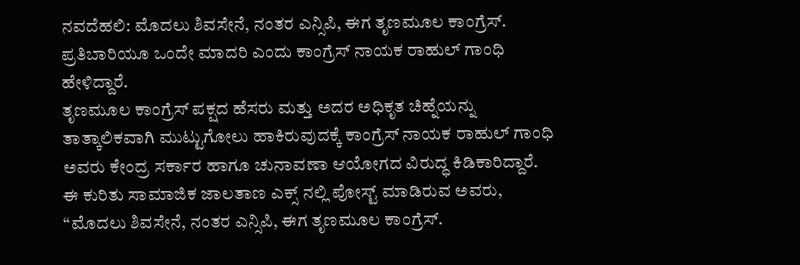ನವದೆಹಲಿ: ಮೊದಲು ಶಿವಸೇನೆ, ನಂತರ ಎನ್ಸಿಪಿ, ಈಗ ತೃಣಮೂಲ ಕಾಂಗ್ರೆಸ್. ಪ್ರತಿಬಾರಿಯೂ ಒಂದೇ ಮಾದರಿ ಎಂದು ಕಾಂಗ್ರೆಸ್ ನಾಯಕ ರಾಹುಲ್ ಗಾಂಧಿ ಹೇಳಿದ್ದಾರೆ.
ತೃಣಮೂಲ ಕಾಂಗ್ರೆಸ್ ಪಕ್ಷದ ಹೆಸರು ಮತ್ತು ಅದರ ಅಧಿಕೃತ ಚಿಹ್ನೆಯನ್ನು ತಾತ್ಕಾಲಿಕವಾಗಿ ಮುಟ್ಟುಗೋಲು ಹಾಕಿರುವುದಕ್ಕೆ ಕಾಂಗ್ರೆಸ್ ನಾಯಕ ರಾಹುಲ್ ಗಾಂಧಿ ಅವರು ಕೇಂದ್ರ ಸರ್ಕಾರ ಹಾಗೂ ಚುನಾವಣಾ ಆಯೋಗದ ವಿರುದ್ಧ ಕಿಡಿಕಾರಿದ್ದಾರೆ.
ಈ ಕುರಿತು ಸಾಮಾಜಿಕ ಜಾಲತಾಣ ಎಕ್ಸ್ ನಲ್ಲಿ ಪೋಸ್ಟ್ ಮಾಡಿರುವ ಅವರು, “ಮೊದಲು ಶಿವಸೇನೆ, ನಂತರ ಎನ್ಸಿಪಿ, ಈಗ ತೃಣಮೂಲ ಕಾಂಗ್ರೆಸ್.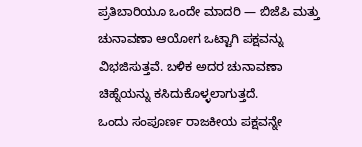ಪ್ರತಿಬಾರಿಯೂ ಒಂದೇ ಮಾದರಿ — ಬಿಜೆಪಿ ಮತ್ತು ಚುನಾವಣಾ ಆಯೋಗ ಒಟ್ಟಾಗಿ ಪಕ್ಷವನ್ನು ವಿಭಜಿಸುತ್ತವೆ. ಬಳಿಕ ಅದರ ಚುನಾವಣಾ ಚಿಹ್ನೆಯನ್ನು ಕಸಿದುಕೊಳ್ಳಲಾಗುತ್ತದೆ.
ಒಂದು ಸಂಪೂರ್ಣ ರಾಜಕೀಯ ಪಕ್ಷವನ್ನೇ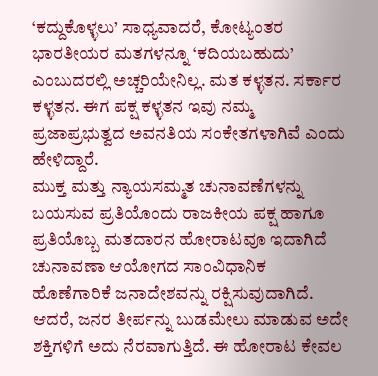‘ಕದ್ದುಕೊಳ್ಳಲು’ ಸಾಧ್ಯವಾದರೆ, ಕೋಟ್ಯಂತರ ಭಾರತೀಯರ ಮತಗಳನ್ನೂ ‘ಕದಿಯಬಹುದು’ ಎಂಬುದರಲ್ಲಿ ಅಚ್ಚರಿಯೇನಿಲ್ಲ. ಮತ ಕಳ್ಳತನ. ಸರ್ಕಾರ ಕಳ್ಳತನ. ಈಗ ಪಕ್ಷ ಕಳ್ಳತನ ಇವು ನಮ್ಮ ಪ್ರಜಾಪ್ರಭುತ್ವದ ಅವನತಿಯ ಸಂಕೇತಗಳಾಗಿವೆ ಎಂದು ಹೇಳಿದ್ದಾರೆ.
ಮುಕ್ತ ಮತ್ತು ನ್ಯಾಯಸಮ್ಮತ ಚುನಾವಣೆಗಳನ್ನು ಬಯಸುವ ಪ್ರತಿಯೊಂದು ರಾಜಕೀಯ ಪಕ್ಷ ಹಾಗೂ ಪ್ರತಿಯೊಬ್ಬ ಮತದಾರನ ಹೋರಾಟವೂ ಇದಾಗಿದೆ ಚುನಾವಣಾ ಆಯೋಗದ ಸಾಂವಿಧಾನಿಕ ಹೊಣೆಗಾರಿಕೆ ಜನಾದೇಶವನ್ನು ರಕ್ಷಿಸುವುದಾಗಿದೆ. ಆದರೆ, ಜನರ ತೀರ್ಪನ್ನು ಬುಡಮೇಲು ಮಾಡುವ ಅದೇ ಶಕ್ತಿಗಳಿಗೆ ಅದು ನೆರವಾಗುತ್ತಿದೆ. ಈ ಹೋರಾಟ ಕೇವಲ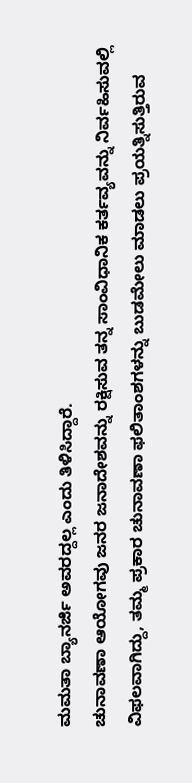ಮಮತಾ ಬ್ಯಾನರ್ಜಿ ಅವರದ್ದಲ್ಲ ಎಂದು ತಿಳಿಸಿದ್ದಾರೆ.
ಚುನಾವಣಾ ಆಯೋಗವು ಜನರ ಜನಾದೇಶವನ್ನು ರಕ್ಷಿಸುವ ತನ್ನ ಸಾಂವಿಧಾನಿಕ ಕರ್ತವ್ಯವನ್ನು ನಿರ್ವಹಿಸುವಲ್ಲಿ ವಿಫಲವಾಗಿದ್ದು, ತಮ್ಮ ಪ್ರಕಾರ ಚುನಾವಣಾ ಫಲಿತಾಂಶಗಳನ್ನು ಬುಡಮೇಲು ಮಾಡಲು ಪ್ರಯತ್ನಿಸುತ್ತಿರುವ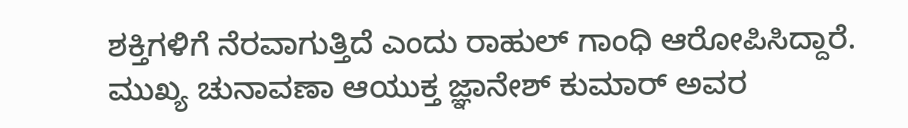ಶಕ್ತಿಗಳಿಗೆ ನೆರವಾಗುತ್ತಿದೆ ಎಂದು ರಾಹುಲ್ ಗಾಂಧಿ ಆರೋಪಿಸಿದ್ದಾರೆ.
ಮುಖ್ಯ ಚುನಾವಣಾ ಆಯುಕ್ತ ಜ್ಞಾನೇಶ್ ಕುಮಾರ್ ಅವರ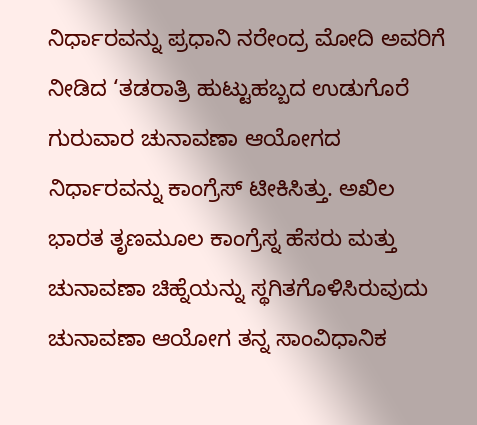ನಿರ್ಧಾರವನ್ನು ಪ್ರಧಾನಿ ನರೇಂದ್ರ ಮೋದಿ ಅವರಿಗೆ ನೀಡಿದ ‘ತಡರಾತ್ರಿ ಹುಟ್ಟುಹಬ್ಬದ ಉಡುಗೊರೆ ಗುರುವಾರ ಚುನಾವಣಾ ಆಯೋಗದ ನಿರ್ಧಾರವನ್ನು ಕಾಂಗ್ರೆಸ್ ಟೀಕಿಸಿತ್ತು. ಅಖಿಲ ಭಾರತ ತೃಣಮೂಲ ಕಾಂಗ್ರೆಸ್ನ ಹೆಸರು ಮತ್ತು ಚುನಾವಣಾ ಚಿಹ್ನೆಯನ್ನು ಸ್ಥಗಿತಗೊಳಿಸಿರುವುದು ಚುನಾವಣಾ ಆಯೋಗ ತನ್ನ ಸಾಂವಿಧಾನಿಕ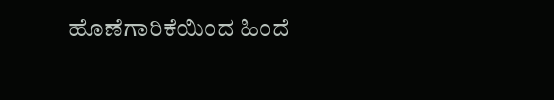ಹೊಣೆಗಾರಿಕೆಯಿಂದ ಹಿಂದೆ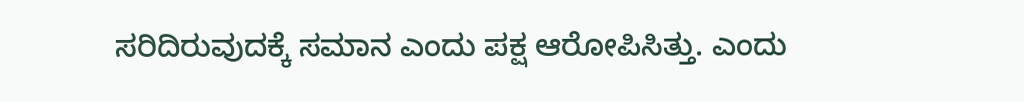ಸರಿದಿರುವುದಕ್ಕೆ ಸಮಾನ ಎಂದು ಪಕ್ಷ ಆರೋಪಿಸಿತ್ತು. ಎಂದು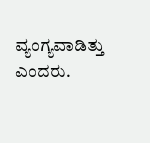ವ್ಯಂಗ್ಯವಾಡಿತ್ತು ಎಂದರು.